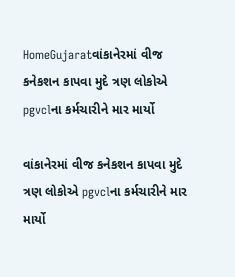HomeGujaratવાંકાનેરમાં વીજ કનેકશન કાપવા મુદે ત્રણ લોકોએ pgvclના કર્મચારીને માર માર્યો

વાંકાનેરમાં વીજ કનેકશન કાપવા મુદે ત્રણ લોકોએ pgvclના કર્મચારીને માર માર્યો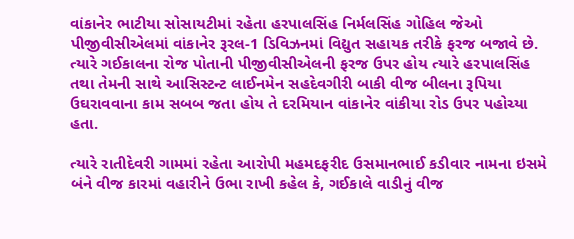વાંકાનેર ભાટીયા સોસાયટીમાં રહેતા હરપાલસિંહ નિર્મલસિંહ ગોહિલ જેઓ પીજીવીસીએલમાં વાંકાનેર રૂરલ-1 ડિવિઝનમાં વિદ્યુત સહાયક તરીકે ફરજ બજાવે છે. ત્યારે ગઈકાલના રોજ પોતાની પીજીવીસીએલની ફરજ ઉપર હોય ત્યારે હરપાલસિંહ તથા તેમની સાથે આસિસ્ટન્ટ લાઈનમેન સહદેવગીરી બાકી વીજ બીલના રૂપિયા ઉઘરાવવાના કામ સબબ જતા હોય તે દરમિયાન વાંકાનેર વાંકીયા રોડ ઉપર પહોચ્યા હતા.

ત્યારે રાતીદેવરી ગામમાં રહેતા આરોપી મહમદફરીદ ઉસમાનભાઈ કડીવાર નામના ઇસમે બંને વીજ કારમાં વહારીને ઉભા રાખી કહેલ કે, ગઈકાલે વાડીનું વીજ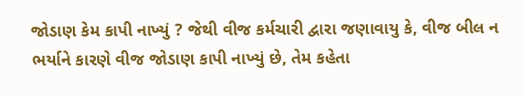જોડાણ કેમ કાપી નાખ્યું ? જેથી વીજ કર્મચારી દ્વારા જણાવાયુ કે, વીજ બીલ ન ભર્યાને કારણે વીજ જોડાણ કાપી નાખ્યું છે, તેમ કહેતા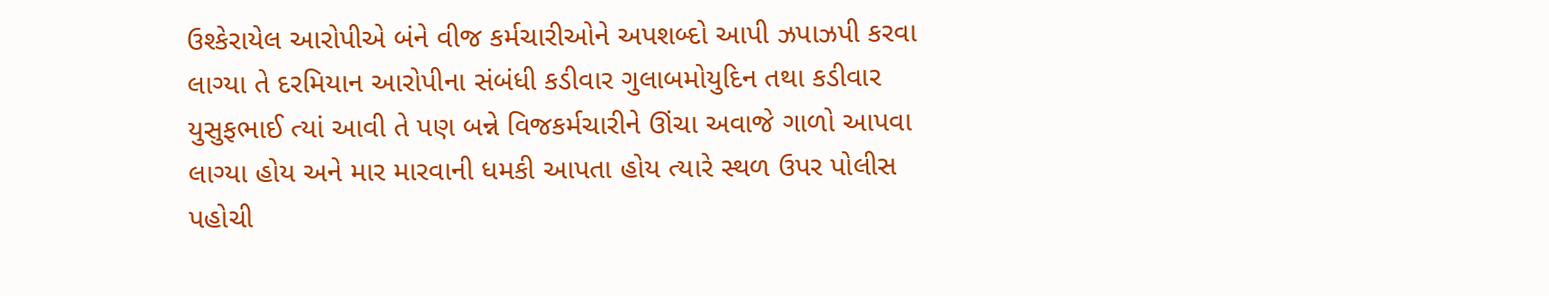ઉશ્કેરાયેલ આરોપીએ બંને વીજ કર્મચારીઓને અપશબ્દો આપી ઝપાઝપી કરવા લાગ્યા તે દરમિયાન આરોપીના સંબંધી કડીવાર ગુલાબમોયુદિન તથા કડીવાર યુસુફભાઈ ત્યાં આવી તે પણ બન્ને વિજકર્મચારીને ઊંચા અવાજે ગાળો આપવા લાગ્યા હોય અને માર મારવાની ધમકી આપતા હોય ત્યારે સ્થળ ઉપર પોલીસ પહોચી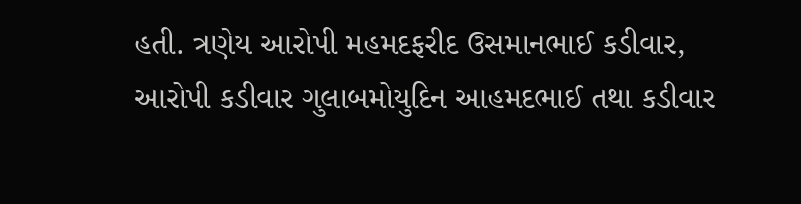હતી. ત્રણેય આરોપી મહમદફરીદ ઉસમાનભાઈ કડીવાર, આરોપી કડીવાર ગુલાબમોયુદિન આહમદભાઈ તથા કડીવાર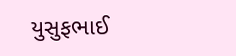યુસુફભાઈ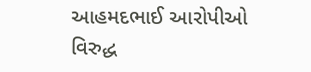આહમદભાઈ આરોપીઓ વિરુદ્ધ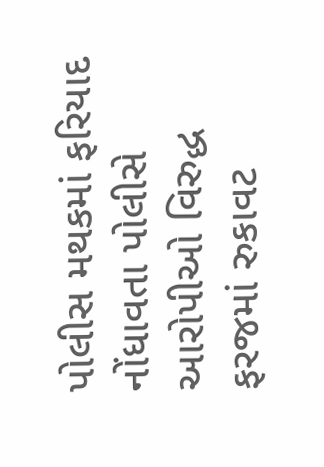પોલીસ મથકમાં ફરિયાદ નોંધાવતા પોલીસે આરોપીઓ વિરુદ્ધ ફરજમાં રુકાવટ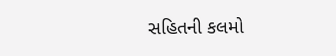સહિતની કલમો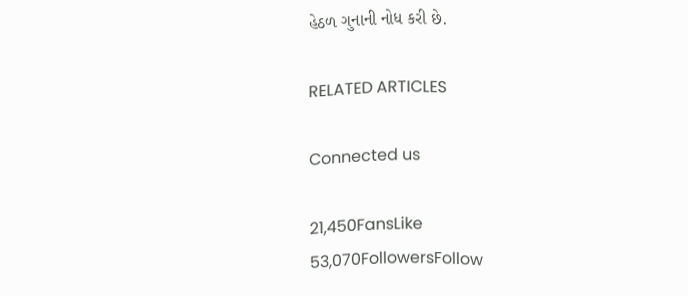હેઠળ ગુનાની નોધ કરી છે.

RELATED ARTICLES

Connected us

21,450FansLike
53,070FollowersFollow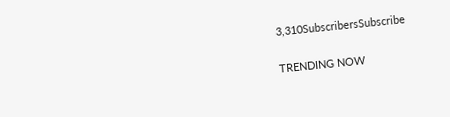3,310SubscribersSubscribe

TRENDING NOW